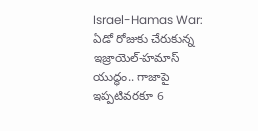Israel-Hamas War: ఏడో రోజుకు చేరుకున్న ఇజ్రాయెల్-హమాస్ యుద్ధం.. గాజాపై ఇప్పటివరకూ 6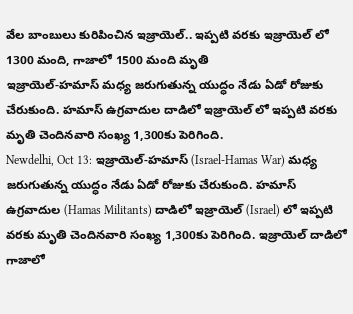వేల బాంబులు కురిపించిన ఇజ్రాయెల్.. ఇప్పటి వరకు ఇజ్రాయెల్ లో 1300 మంది, గాజాలో 1500 మంది మృతి
ఇజ్రాయెల్-హమాస్ మధ్య జరుగుతున్న యుద్ధం నేడు ఏడో రోజుకు చేరుకుంది. హమాస్ ఉగ్రవాదుల దాడిలో ఇజ్రాయెల్ లో ఇప్పటి వరకు మృతి చెందినవారి సంఖ్య 1,300కు పెరిగింది.
Newdelhi, Oct 13: ఇజ్రాయెల్-హమాస్ (Israel-Hamas War) మధ్య జరుగుతున్న యుద్ధం నేడు ఏడో రోజుకు చేరుకుంది. హమాస్ ఉగ్రవాదుల (Hamas Militants) దాడిలో ఇజ్రాయెల్ (Israel) లో ఇప్పటి వరకు మృతి చెందినవారి సంఖ్య 1,300కు పెరిగింది. ఇజ్రాయెల్ దాడిలో గాజాలో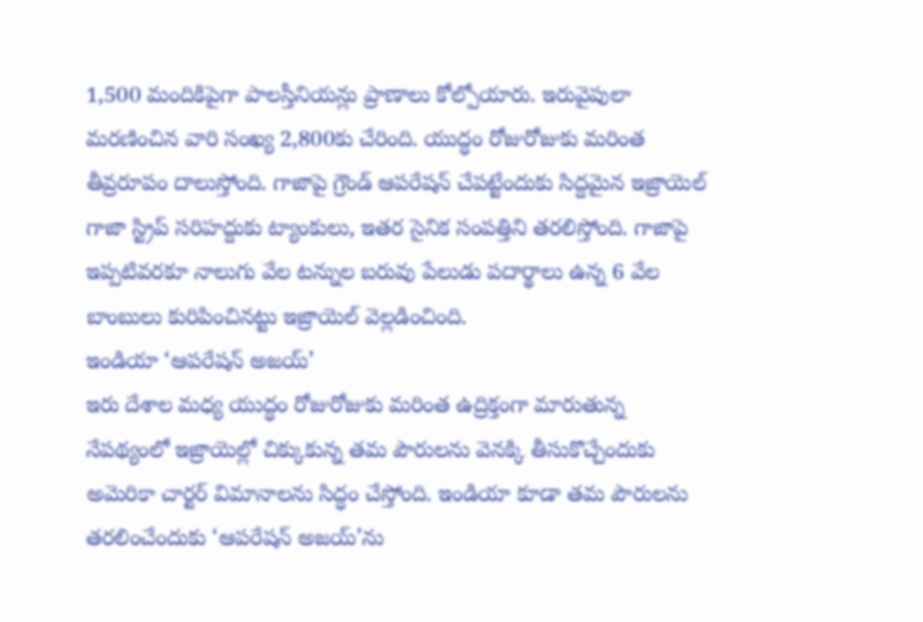1,500 మందికిపైగా పాలస్తీనియన్లు ప్రాణాలు కోల్పోయారు. ఇరువైపులా మరణించిన వారి సంఖ్య 2,800కు చేరింది. యుద్ధం రోజురోజుకు మరింత తీవ్రరూపం దాలుస్తోంది. గాజాపై గ్రౌండ్ ఆపరేషన్ చేపట్టేందుకు సిద్దమైన ఇజ్రాయెల్ గాజా స్ట్రిప్ సరిహద్దుకు ట్యాంకులు, ఇతర సైనిక సంపత్తిని తరలిస్తోంది. గాజాపై ఇప్పటివరకూ నాలుగు వేల టన్నుల బరువు పేలుడు పదార్థాలు ఉన్న 6 వేల బాంబులు కురిపించినట్టు ఇజ్రాయెల్ వెల్లడించింది.
ఇండియా ‘ఆపరేషన్ అజయ్’
ఇరు దేశాల మధ్య యుద్ధం రోజురోజుకు మరింత ఉద్రిక్తంగా మారుతున్న నేపథ్యంలో ఇజ్రాయెల్లో చిక్కుకున్న తమ పౌరులను వెనక్కి తీసుకొచ్చేందుకు అమెరికా చార్టర్ విమానాలను సిద్ధం చేస్తోంది. ఇండియా కూడా తమ పౌరులను తరలించేందుకు ‘ఆపరేషన్ అజయ్’ను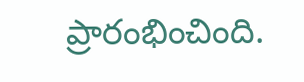ప్రారంభించింది.